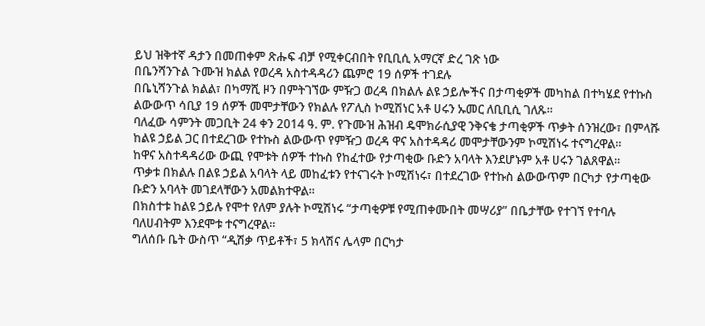ይህ ዝቅተኛ ዳታን በመጠቀም ጽሑፍ ብቻ የሚቀርብበት የቢቢሲ አማርኛ ድረ ገጽ ነው
በቤንሻንጉል ጉሙዝ ክልል የወረዳ አስተዳዳሪን ጨምሮ 19 ሰዎች ተገደሉ
በቤኒሻንጉል ክልል፣ በካማሺ ዞን በምትገኘው ምዥጋ ወረዳ በክልሉ ልዩ ኃይሎችና በታጣቂዎች መካከል በተካሄደ የተኩስ ልውውጥ ሳቢያ 19 ሰዎች መሞታቸውን የክልሉ የፖሊስ ኮሚሽነር አቶ ሀሩን ኡመር ለቢቢሲ ገለጹ።
ባለፈው ሳምንት መጋቢት 24 ቀን 2014 ዓ. ም. የጉሙዝ ሕዝብ ዴሞክራሲያዊ ንቅናቄ ታጣቂዎች ጥቃት ሰንዝረው፣ በምላሹ ከልዩ ኃይል ጋር በተደረገው የተኩስ ልውውጥ የምዥጋ ወረዳ ዋና አስተዳዳሪ መሞታቸውንም ኮሚሽነሩ ተናግረዋል።
ከዋና አስተዳዳሪው ውጪ የሞቱት ሰዎች ተኩስ የከፈተው የታጣቂው ቡድን አባላት እንደሆኑም አቶ ሀሩን ገልጸዋል።
ጥቃቱ በክልሉ በልዩ ኃይል አባላት ላይ መከፈቱን የተናገሩት ኮሚሽነሩ፣ በተደረገው የተኩስ ልውውጥም በርካታ የታጣቂው ቡድን አባላት መገደላቸውን አመልክተዋል።
በክስተቱ ከልዩ ኃይሉ የሞተ የለም ያሉት ኮሚሽነሩ “ታጣቂዎቹ የሚጠቀሙበት መሣሪያ” በቤታቸው የተገኘ የተባሉ ባለሀብትም እንደሞቱ ተናግረዋል።
ግለሰቡ ቤት ውስጥ “ዲሽቃ ጥይቶች፣ 5 ክላሽና ሌላም በርካታ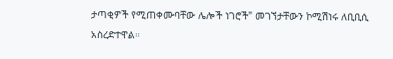ታጣቂዎች የሚጠቀሙባቸው ሌሎች ነገሮች" መገኘታቸውን ኮሚሽነሩ ለቢቢሲ አስረድተዋል።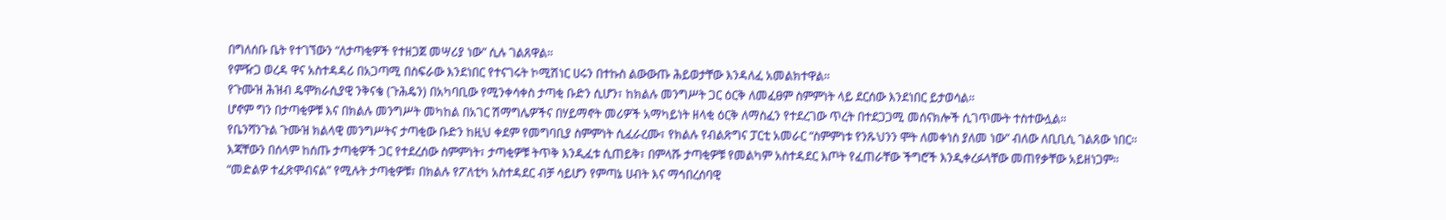በግለሰቡ ቤት የተገኘውን “ለታጣቂዎች የተዘጋጀ መሣሪያ ነው” ሲሉ ገልጸዋል።
የምዥጋ ወረዳ ዋና አስተዳዳሪ በአጋጣሚ በስፍራው እንደነበር የተናገሩት ኮሚሽነር ሀሩን በተኩስ ልውውጡ ሕይወታቸው እንዳለፈ አመልክተዋል።
የጉሙዝ ሕዝብ ዴሞክራሲያዊ ንቅናቄ (ጉሕዴን) በአካባቢው የሚንቀሳቀስ ታጣቂ ቡድን ሲሆን፣ ከክልሉ መንግሥት ጋር ዕርቅ ለመፈፀም ስምምነት ላይ ደርሰው እንደነበር ይታወሳል።
ሆኖም ግን በታጣቂዎቹ እና በክልሉ መንግሥት መካከል በአገር ሽማግሌዎችና በሃይማኖት መሪዎች አማካይነት ዘላቂ ዕርቅ ለማስፈን የተደረገው ጥረት በተደጋጋሚ መሰናክሎች ሲገጥሙት ተስተውሏል።
የቤንሻንጉል ጉሙዝ ክልላዊ መንግሥትና ታጣቂው ቡድን ከዚህ ቀደም የመግባቢያ ስምምነት ሲፈራረሙ፣ የክልሉ የብልጽግና ፓርቲ አመራር “ስምምነቱ የንጹህንን ሞት ለመቀነስ ያለመ ነው” ብለው ለቢቢሲ ገልጸው ነበር።
እጃቸውን በሰላም ከሰጡ ታጣቂዎች ጋር የተደረሰው ስምምነት፣ ታጣቂዎቹ ትጥቅ እንዲፈቱ ሲጠይቅ፣ በምላሹ ታጣቂዎቹ የመልካም አስተዳደር እጦት የፈጠራቸው ችግሮች እንዲቀረፉላቸው መጠየቃቸው አይዘነጋም።
“መድልዎ ተፈጽሞብናል” የሚሉት ታጣቂዎቹ፣ በክልሉ የፖለቲካ አስተዳደር ብቻ ሳይሆን የምጣኔ ሀብት እና ማኅበረሰባዊ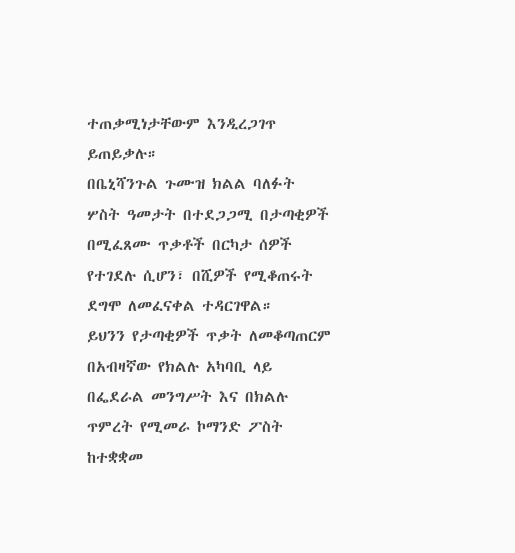ተጠቃሚነታቸውም እንዲረጋገጥ ይጠይቃሉ።
በቤኒሻንጉል ጉሙዝ ክልል ባለፉት ሦስት ዓመታት በተደጋጋሚ በታጣቂዎች በሚፈጸሙ ጥቃቶች በርካታ ሰዎች የተገደሉ ሲሆን፣ በሺዎች የሚቆጠሩት ደግሞ ለመፈናቀል ተዳርገዋል።
ይህንን የታጣቂዎች ጥቃት ለመቆጣጠርም በአብዛኛው የክልሉ አካባቢ ላይ በፌደራል መንግሥት እና በክልሉ ጥምረት የሚመራ ኮማንድ ፖስት ከተቋቋመ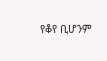የቆየ ቢሆንም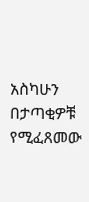አስካሁን በታጣቂዎቹ የሚፈጸመው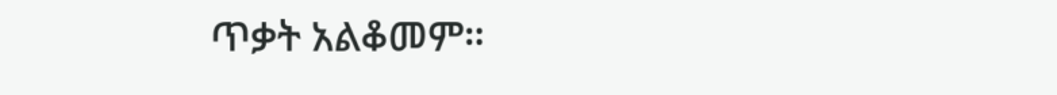ጥቃት አልቆመም።